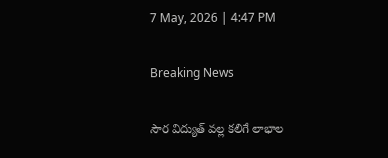7 May, 2026 | 4:47 PM

Breaking News

సౌర విద్యుత్ వల్ల కలిగే లాభాల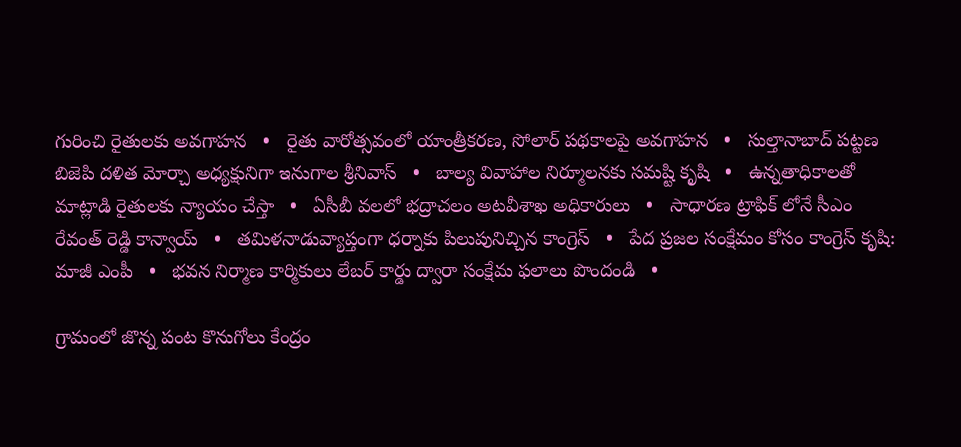గురించి రైతులకు అవగాహన   •   రైతు వారోత్సవంలో యాంత్రీకరణ, సోలార్ పథకాలపై అవగాహన   •   సుల్తానాబాద్ పట్టణ బిజెపి దళిత మోర్చా అధ్యక్షునిగా ఇనుగాల శ్రీనివాస్   •   బాల్య వివాహాల నిర్మూలనకు సమష్టి కృషి   •   ఉన్నతాధికాలతో మాట్లాడి రైతులకు న్యాయం చేస్తా   •   ఏసీబీ వలలో భద్రాచలం అటవీశాఖ అధికారులు   •   సాధారణ ట్రాఫిక్ లోనే సీఎం రేవంత్ రెడ్డి కాన్వాయ్   •   తమిళనాడువ్యాప్తంగా ధర్నాకు పిలుపునిచ్చిన కాంగ్రెస్‌   •   పేద ప్రజల సంక్షేమం కోసం కాంగ్రెస్ కృషి: మాజీ ఎంపీ   •   భవన నిర్మాణ కార్మికులు లేబర్ కార్డు ద్వారా సంక్షేమ ఫలాలు పొందండి   •

గ్రామంలో జొన్న పంట కొనుగోలు కేంద్రం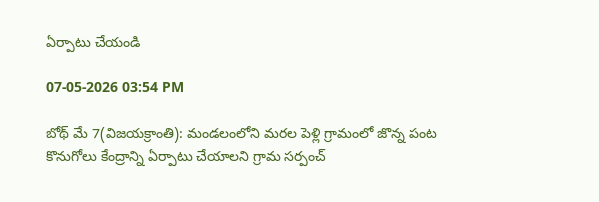ఏర్పాటు చేయండి

07-05-2026 03:54 PM

బోథ్ మే 7(విజయక్రాంతి): మండలంలోని మరల పెళ్లి గ్రామంలో జొన్న పంట కొనుగోలు కేంద్రాన్ని ఏర్పాటు చేయాలని గ్రామ సర్పంచ్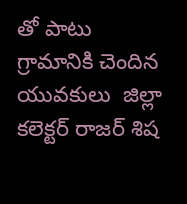తో పాటు గ్రామానికి చెందిన యువకులు  జిల్లా కలెక్టర్ రాజర్ శిష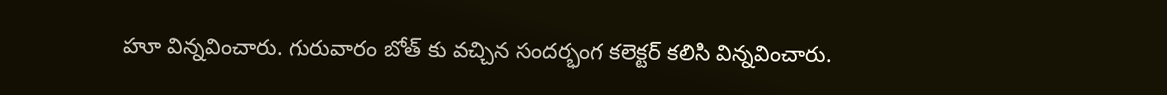హూ విన్నవించారు. గురువారం బోత్ కు వచ్చిన సందర్భంగ కలెక్టర్ కలిసి విన్నవించారు.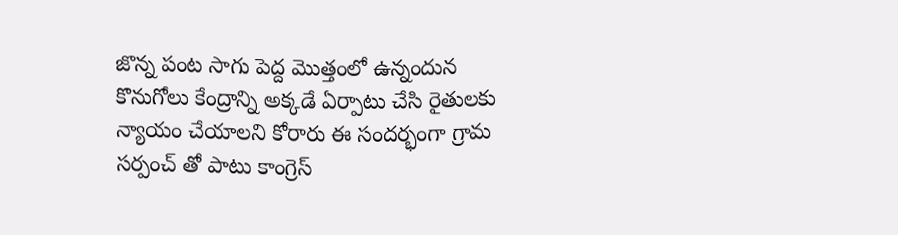జొన్న పంట సాగు పెద్ద మొత్తంలో ఉన్నందున కొనుగోలు కేంద్రాన్ని అక్కడే ఏర్పాటు చేసి రైతులకు న్యాయం చేయాలని కోరారు ఈ సందర్భంగా గ్రామ సర్పంచ్ తో పాటు కాంగ్రెస్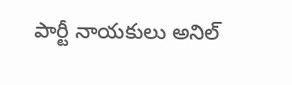పార్టీ నాయకులు అనిల్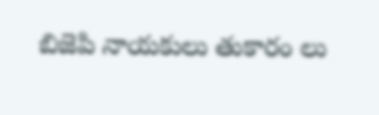బిజెపి నాయకులు తుకారం లు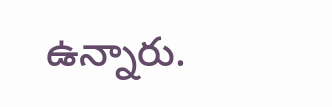ఉన్నారు.